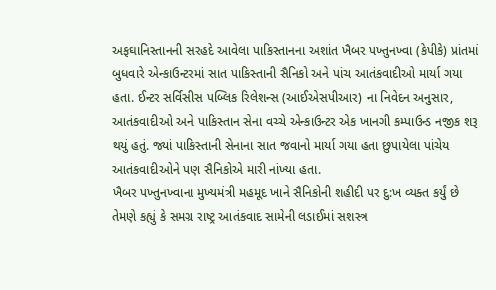અફઘાનિસ્તાનની સરહદે આવેલા પાકિસ્તાનના અશાંત ખૈબર પખ્તુનખ્વા (કેપીકે) પ્રાંતમાં બુધવારે એન્કાઉન્ટરમાં સાત પાકિસ્તાની સૈનિકો અને પાંચ આતંકવાદીઓ માર્યા ગયા હતા. ઈન્ટર સર્વિસીસ પબ્લિક રિલેશન્સ (આઈએસપીઆર) ના નિવેદન અનુસાર, આતંકવાદીઓ અને પાકિસ્તાન સેના વચ્ચે એન્કાઉન્ટર એક ખાનગી કમ્પાઉન્ડ નજીક શરૂ થયું હતું. જ્યાં પાકિસ્તાની સેનાના સાત જવાનો માર્યા ગયા હતા છુપાયેલા પાંચેય આતંકવાદીઓને પણ સૈનિકોએ મારી નાંખ્યા હતા.
ખૈબર પખ્તુનખ્વાના મુખ્યમંત્રી મહમૂદ ખાને સૈનિકોની શહીદી પર દુ:ખ વ્યક્ત કર્યું છે તેમણે કહ્યું કે સમગ્ર રાષ્ટ્ર આતંકવાદ સામેની લડાઈમાં સશસ્ત્ર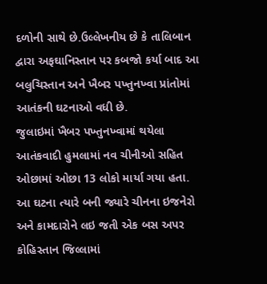દળોની સાથે છે.ઉલ્લેખનીય છે કે તાલિબાન દ્વારા અફઘાનિસ્તાન પર કબજો કર્યા બાદ આ બલુચિસ્તાન અને ખૈબર પખ્તુનખ્વા પ્રાંતોમાં આતંકની ઘટનાઓ વધી છે.
જુલાઇમાં ખૈબર પખ્તુનખ્વામાં થયેલા આતંકવાદી હુમલામાં નવ ચીનીઓ સહિત ઓછામાં ઓછા 13 લોકો માર્યા ગયા હતા. આ ઘટના ત્યારે બની જ્યારે ચીનના ઇજનેરો અને કામદારોને લઇ જતી એક બસ અપર કોહિસ્તાન જિલ્લામાં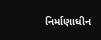નિર્માણાધીન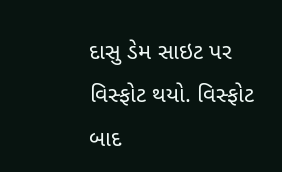દાસુ ડેમ સાઇટ પર વિસ્ફોટ થયો. વિસ્ફોટ બાદ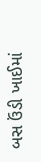બસ ઉંડી ખાઈમાં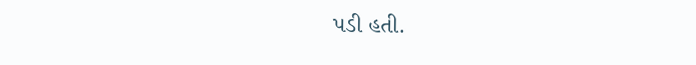પડી હતી.